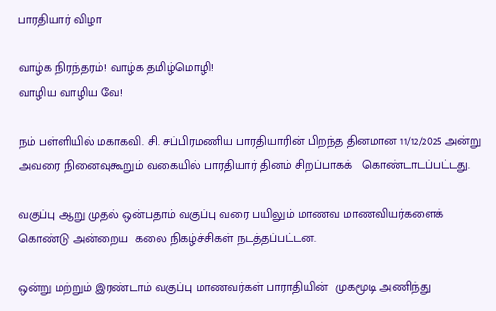பாரதியார் விழா

வாழ்க நிரந்தரம்! வாழ்க தமிழ்மொழி!
வாழிய வாழிய வே!

நம் பள்ளியில் மகாகவி. சி. சப்பிரமணிய பாரதியாரின் பிறந்த தினமான 11/12/2025 அன்று அவரை நினைவுகூறும் வகையில் பாரதியார் தினம் சிறப்பாகக்   கொண்டாடப்பட்டது.

வகுப்பு ஆறு முதல் ஒன்பதாம் வகுப்பு வரை பயிலும் மாணவ மாணவியர்களைக் கொண்டு அன்றைய  கலை நிகழ்ச்சிகள் நடத்தப்பட்டன.

ஒன்று மற்றும் இரண்டாம் வகுப்பு மாணவர்கள் பாராதியின்  முகமூடி அணிந்து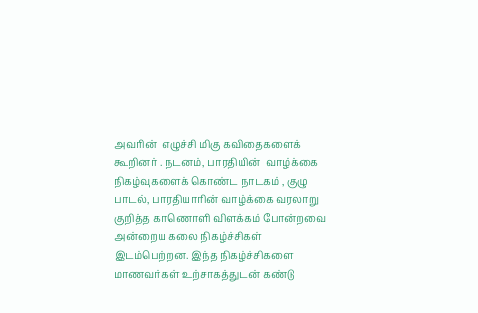அவரின்  எழுச்சி மிகு கவிதைகளைக்  கூறினர் . நடனம், பாரதியின்  வாழ்க்கை நிகழ்வுகளைக் கொண்ட நாடகம் , குழு பாடல், பாரதியாரின் வாழ்க்கை வரலாறு குறித்த காணொளி விளக்கம் போன்றவை அன்றைய கலை நிகழ்ச்சிகள்  இடம்பெற்றன. இந்த நிகழ்ச்சிகளை மாணவர்கள் உற்சாகத்துடன் கண்டு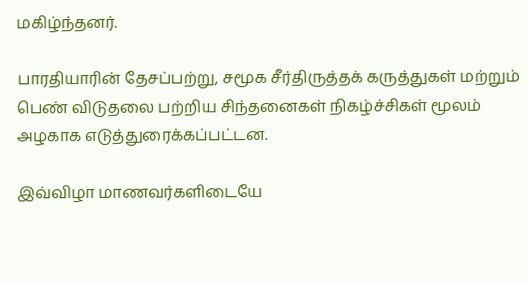மகிழ்ந்தனர்.

பாரதியாரின் தேசப்பற்று, சமூக சீர்திருத்தக் கருத்துகள் மற்றும் பெண் விடுதலை பற்றிய சிந்தனைகள் நிகழ்ச்சிகள் மூலம் அழகாக எடுத்துரைக்கப்பட்டன.

இவ்விழா மாணவர்களிடையே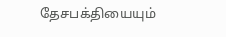தேசபக்தியையும்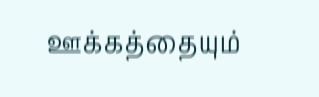ஊக்கத்தையும்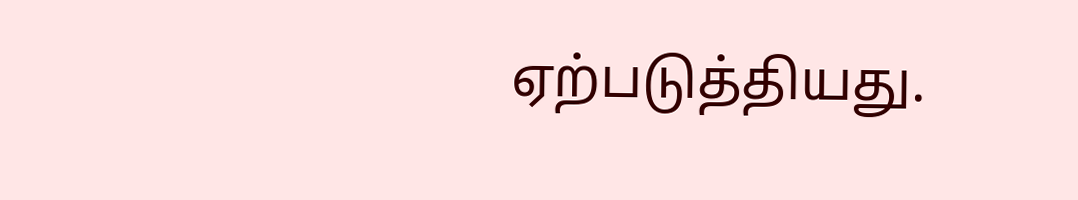ஏற்படுத்தியது.